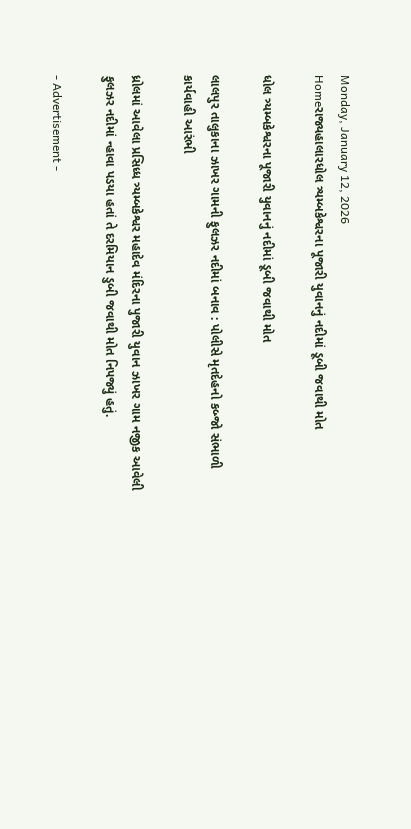Monday, January 12, 2026
Homeરાજ્યહાલારધોલ ત્ર્યમ્બકેશ્વરના પૂજારી યુવાનનું નદીમાં ડૂબી જવાથી મોત

ધોલ ત્ર્યમ્બકેશ્વરના પૂજારી યુવાનનું નદીમાં ડૂબી જવાથી મોત

લાલપુર તાલુકાના ઝાખર ગામની ફુલઝર નદીમાં બનાવ : પોલીસે મૃતદેહનો કબ્જો સંભાળી કાર્યવાહી આરંભી

ધ્રોલમાં આવેલા પ્રસિધ્ધ ત્ર્યમ્બકેશ્વર મહાદેવ મંદિરના પુજારી યુવાન ઝાખર ગામ નજીક આવેલી ફુલઝર નદીમાં ન્હાવા પડયા હતાં તે દરમિયાન ડુબી જવાથી મોત નિપજ્યું હતું.

- Advertisement -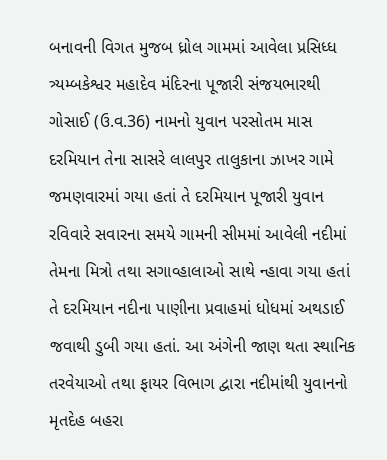બનાવની વિગત મુજબ ધ્રોલ ગામમાં આવેલા પ્રસિધ્ધ ત્ર્યમ્બકેશ્વર મહાદેવ મંદિરના પૂજારી સંજયભારથી ગોસાઈ (ઉ.વ.36) નામનો યુવાન પરસોતમ માસ દરમિયાન તેના સાસરે લાલપુર તાલુકાના ઝાખર ગામે જમણવારમાં ગયા હતાં તે દરમિયાન પૂજારી યુવાન રવિવારે સવારના સમયે ગામની સીમમાં આવેલી નદીમાં તેમના મિત્રો તથા સગાવ્હાલાઓ સાથે ન્હાવા ગયા હતાં તે દરમિયાન નદીના પાણીના પ્રવાહમાં ધોધમાં અથડાઈ જવાથી ડુબી ગયા હતાં. આ અંગેની જાણ થતા સ્થાનિક તરવેયાઓ તથા ફાયર વિભાગ દ્વારા નદીમાંથી યુવાનનો મૃતદેહ બહરા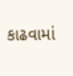કાઢવામાં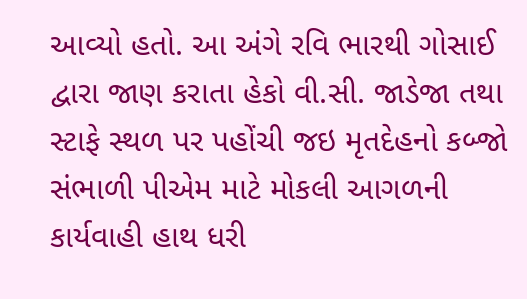આવ્યો હતો. આ અંગે રવિ ભારથી ગોસાઈ દ્વારા જાણ કરાતા હેકો વી.સી. જાડેજા તથા સ્ટાફે સ્થળ પર પહોંચી જઇ મૃતદેહનો કબ્જો સંભાળી પીએમ માટે મોકલી આગળની કાર્યવાહી હાથ ધરી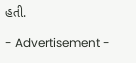હતી.

- Advertisement -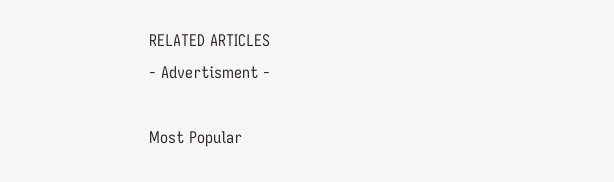RELATED ARTICLES
- Advertisment -

Most Popular